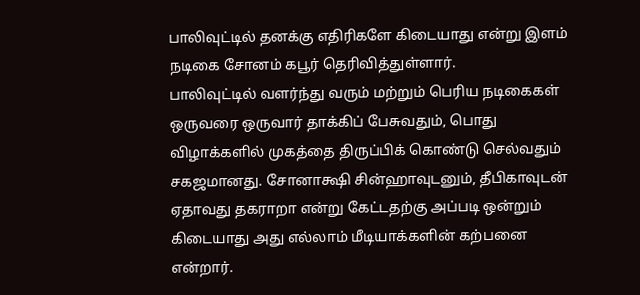பாலிவுட்டில் தனக்கு எதிரிகளே கிடையாது என்று இளம் நடிகை சோனம் கபூர் தெரிவித்துள்ளார்.
பாலிவுட்டில் வளர்ந்து வரும் மற்றும் பெரிய நடிகைகள் ஒருவரை ஒருவார் தாக்கிப் பேசுவதும், பொது விழாக்களில் முகத்தை திருப்பிக் கொண்டு செல்வதும் சகஜமானது. சோனாக்ஷி சின்ஹாவுடனும், தீபிகாவுடன் ஏதாவது தகராறா என்று கேட்டதற்கு அப்படி ஒன்றும் கிடையாது அது எல்லாம் மீடியாக்களின் கற்பனை என்றார்.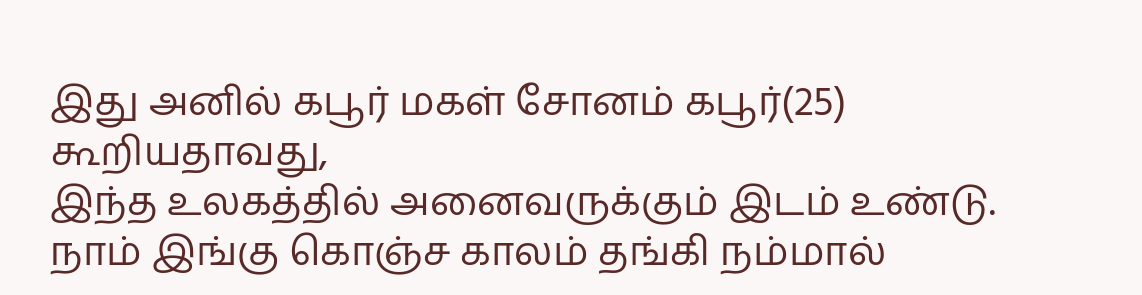இது அனில் கபூர் மகள் சோனம் கபூர்(25) கூறியதாவது,
இந்த உலகத்தில் அனைவருக்கும் இடம் உண்டு. நாம் இங்கு கொஞ்ச காலம் தங்கி நம்மால்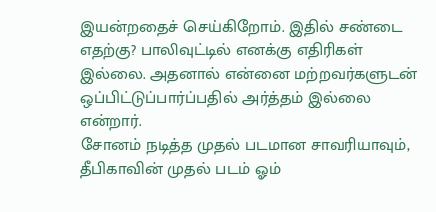இயன்றதைச் செய்கிறோம். இதில் சண்டை எதற்கு? பாலிவுட்டில் எனக்கு எதிரிகள் இல்லை. அதனால் என்னை மற்றவர்களுடன் ஒப்பிட்டுப்பார்ப்பதில் அர்த்தம் இல்லை என்றார்.
சோனம் நடித்த முதல் படமான சாவரியாவும், தீபிகாவின் முதல் படம் ஓம்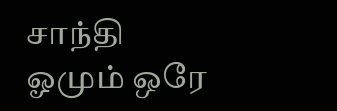சாந்தி ஓமும் ஒரே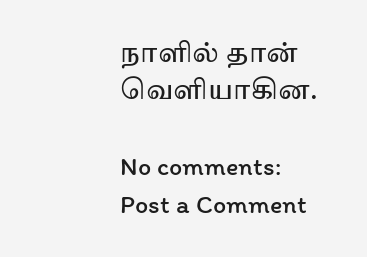நாளில் தான் வெளியாகின.

No comments:
Post a Comment